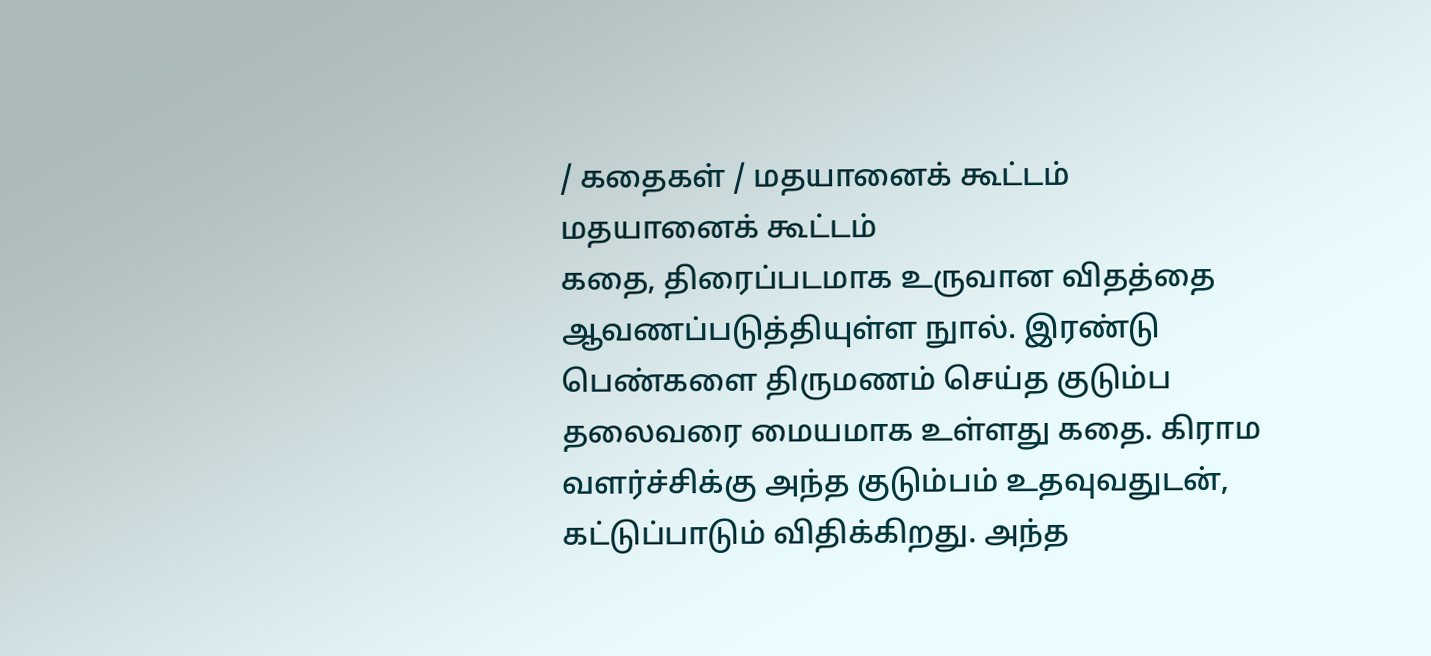/ கதைகள் / மதயானைக் கூட்டம்
மதயானைக் கூட்டம்
கதை, திரைப்படமாக உருவான விதத்தை ஆவணப்படுத்தியுள்ள நுால். இரண்டு பெண்களை திருமணம் செய்த குடும்ப தலைவரை மையமாக உள்ளது கதை. கிராம வளர்ச்சிக்கு அந்த குடும்பம் உதவுவதுடன், கட்டுப்பாடும் விதிக்கிறது. அந்த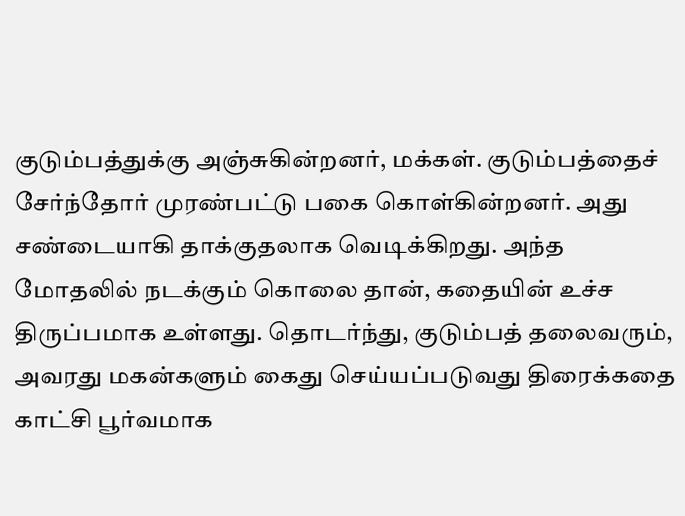குடும்பத்துக்கு அஞ்சுகின்றனர், மக்கள். குடும்பத்தைச் சேர்ந்தோர் முரண்பட்டு பகை கொள்கின்றனர். அது சண்டையாகி தாக்குதலாக வெடிக்கிறது. அந்த மோதலில் நடக்கும் கொலை தான், கதையின் உச்ச திருப்பமாக உள்ளது. தொடர்ந்து, குடும்பத் தலைவரும், அவரது மகன்களும் கைது செய்யப்படுவது திரைக்கதை காட்சி பூர்வமாக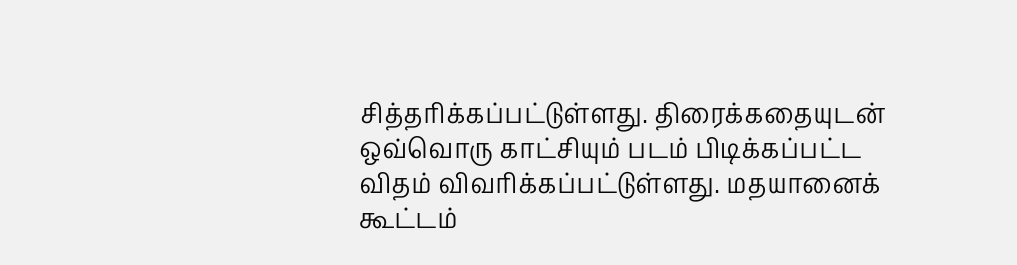சித்தரிக்கப்பட்டுள்ளது. திரைக்கதையுடன் ஒவ்வொரு காட்சியும் படம் பிடிக்கப்பட்ட விதம் விவரிக்கப்பட்டுள்ளது. மதயானைக் கூட்டம்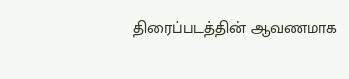திரைப்படத்தின் ஆவணமாக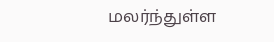மலர்ந்துள்ள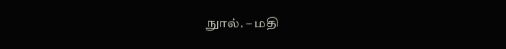நுால். – மதி